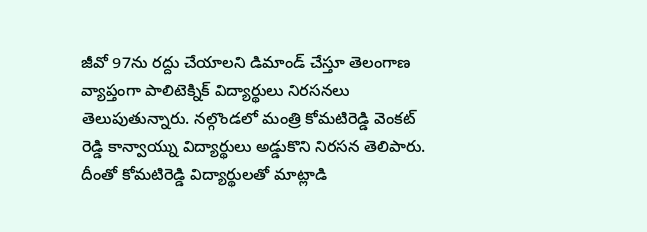జీవో 97ను రద్దు చేయాలని డిమాండ్ చేస్తూ తెలంగాణ వ్యాప్తంగా పాలిటెక్నిక్ విద్యార్థులు నిరసనలు తెలుపుతున్నారు. నల్గొండలో మంత్రి కోమటిరెడ్డి వెంకట్ రెడ్డి కాన్వాయ్ను విద్యార్థులు అడ్డుకొని నిరసన తెలిపారు. దీంతో కోమటిరెడ్డి విద్యార్థులతో మాట్లాడి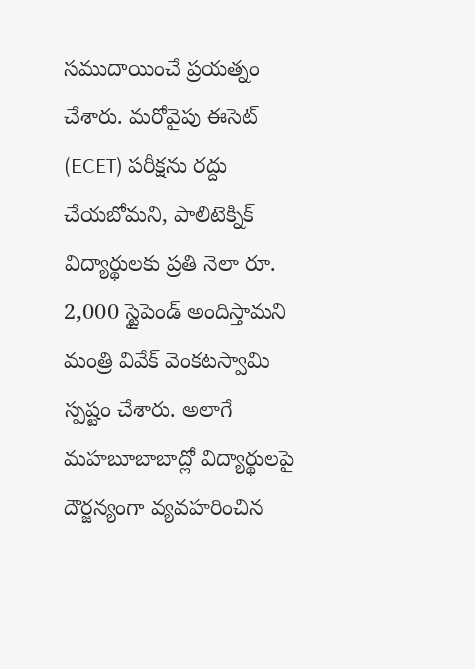సముదాయించే ప్రయత్నం చేశారు. మరోవైపు ఈసెట్ (ECET) పరీక్షను రద్దు చేయబోమని, పాలిటెక్నిక్ విద్యార్థులకు ప్రతి నెలా రూ. 2,000 స్టైపెండ్ అందిస్తామని మంత్రి వివేక్ వెంకటస్వామి స్పష్టం చేశారు. అలాగే మహబూబాబాద్లో విద్యార్థులపై దౌర్జన్యంగా వ్యవహరించిన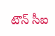టౌన్ సీఐ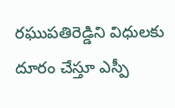రఘుపతిరెడ్డిని విధులకు దూరం చేస్తూ ఎస్పీ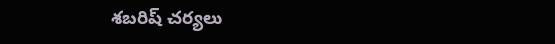శబరిష్ చర్యలు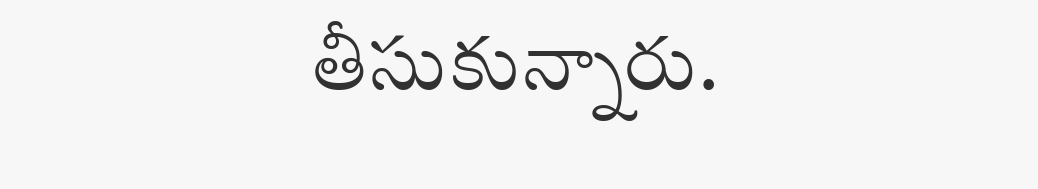తీసుకున్నారు.